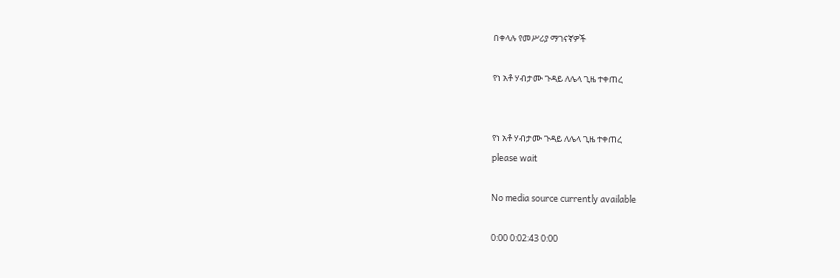በቀላሉ የመሥሪያ ማገናኛዎች

የነ አቶ ሃብታሙ ጉዳይ ለሌላ ጊዜ ተቀጠረ


የነ አቶ ሃብታሙ ጉዳይ ለሌላ ጊዜ ተቀጠረ
please wait

No media source currently available

0:00 0:02:43 0:00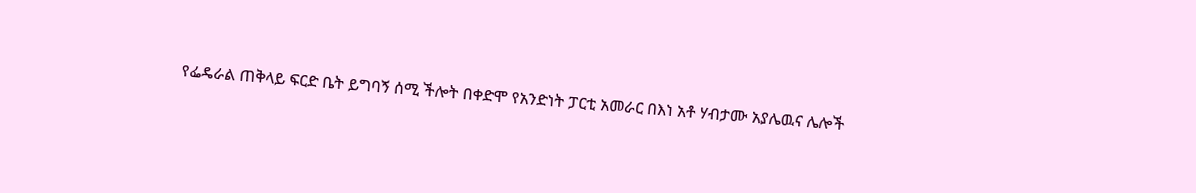የፌዴራል ጠቅላይ ፍርድ ቤት ይግባኝ ሰሚ ችሎት በቀድሞ የአንድነት ፓርቲ አመራር በእነ አቶ ሃብታሙ አያሌዉና ሌሎች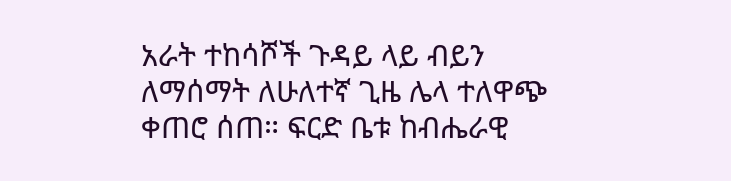አራት ተከሳሾች ጉዳይ ላይ ብይን ለማሰማት ለሁለተኛ ጊዜ ሌላ ተለዋጭ ቀጠሮ ሰጠ። ፍርድ ቤቱ ከብሔራዊ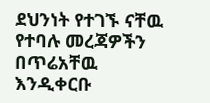ደህንነት የተገኙ ናቸዉ የተባሉ መረጃዎችን በጥሬአቸዉ እንዲቀርቡ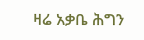ዛሬ አቃቤ ሕግን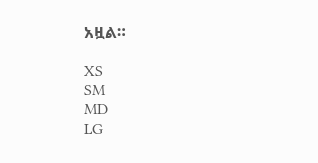አዟል።

XS
SM
MD
LG